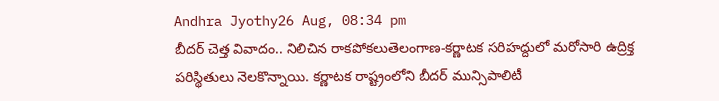Andhra Jyothy26 Aug, 08:34 pm
బీదర్ చెత్త వివాదం.. నిలిచిన రాకపోకలుతెలంగాణ-కర్ణాటక సరిహద్దులో మరోసారి ఉద్రిక్త పరిస్థితులు నెలకొన్నాయి. కర్ణాటక రాష్ట్రంలోని బీదర్ మున్సిపాలిటీ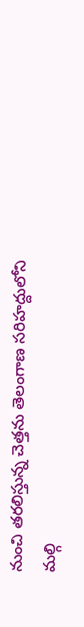నుంచి తరలిస్తున్న చెత్తను తెలంగాణ సరిహద్దులోని మల్గి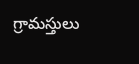గ్రామస్తులు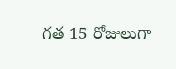గత 15 రోజులుగా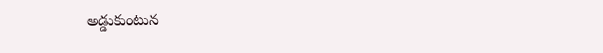అడ్డుకుంటున